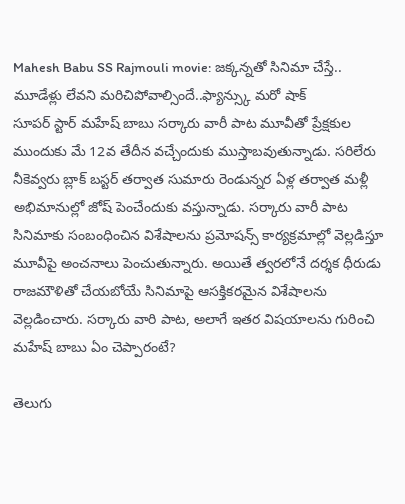Mahesh Babu SS Rajmouli movie: జక్కన్నతో సినిమా చేస్తే.. మూడేళ్లు లేవని మరిచిపోవాల్సిందే..ఫ్యాన్స్కు మరో షాక్
సూపర్ స్టార్ మహేష్ బాబు సర్కారు వారీ పాట మూవీతో ప్రేక్షకుల ముందుకు మే 12వ తేదీన వచ్చేందుకు ముస్తాబవుతున్నాడు. సరిలేరు నీకెవ్వరు బ్లాక్ బస్టర్ తర్వాత సుమారు రెండున్నర ఏళ్ల తర్వాత మళ్లీ అభిమానుల్లో జోష్ పెంచేందుకు వస్తున్నాడు. సర్కారు వారీ పాట సినిమాకు సంబంధించిన విశేషాలను ప్రమోషన్స్ కార్యక్రమాల్లో వెల్లడిస్తూ మూవీపై అంచనాలు పెంచుతున్నారు. అయితే త్వరలోనే దర్శక ధీరుడు రాజమౌళితో చేయబోయే సినిమాపై ఆసక్తికరమైన విశేషాలను వెల్లడించారు. సర్కారు వారి పాట, అలాగే ఇతర విషయాలను గురించి మహేష్ బాబు ఏం చెప్పారంటే?

తెలుగు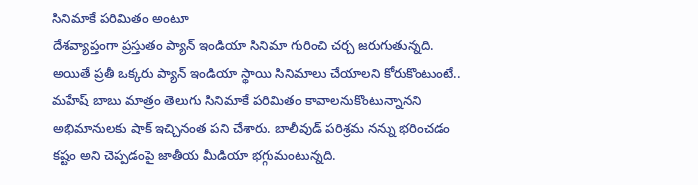సినిమాకే పరిమితం అంటూ
దేశవ్యాప్తంగా ప్రస్తుతం ప్యాన్ ఇండియా సినిమా గురించి చర్చ జరుగుతున్నది. అయితే ప్రతీ ఒక్కరు ప్యాన్ ఇండియా స్థాయి సినిమాలు చేయాలని కోరుకొంటుంటే.. మహేష్ బాబు మాత్రం తెలుగు సినిమాకే పరిమితం కావాలనుకొంటున్నానని అభిమానులకు షాక్ ఇచ్చినంత పని చేశారు. బాలీవుడ్ పరిశ్రమ నన్ను భరించడం కష్టం అని చెప్పడంపై జాతీయ మీడియా భగ్గుమంటున్నది.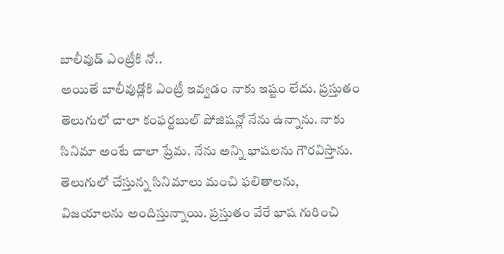బాలీవుడ్ ఎంట్రీకి నో..
అయితే బాలీవుడ్లోకి ఎంట్రీ ఇవ్వడం నాకు ఇష్టం లేదు. ప్రస్తుతం తెలుగులో చాలా కంఫర్టబుల్ పోజిషన్లో నేను ఉన్నాను. నాకు సినిమా అంటే చాలా ప్రేమ. నేను అన్ని భాషలను గౌరవిస్తాను. తెలుగులో చేస్తున్న సినిమాలు మంచి ఫలితాలను, విజయాలను అందిస్తున్నాయి. ప్రస్తుతం వేరే భాష గురించి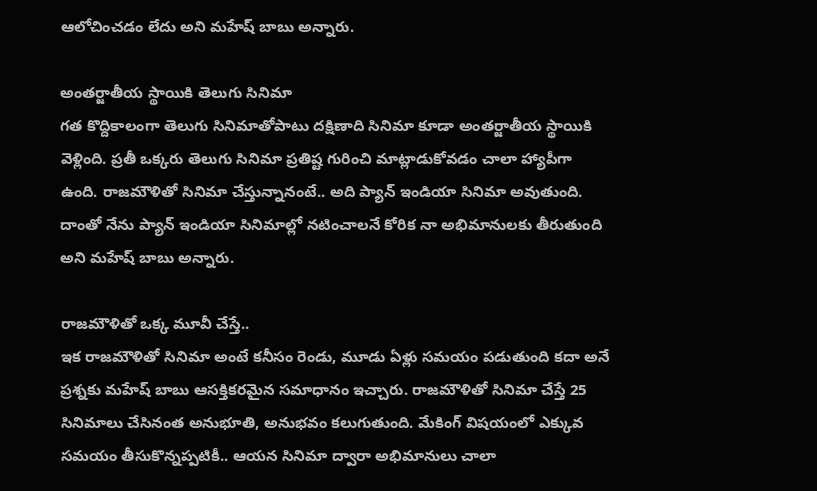ఆలోచించడం లేదు అని మహేష్ బాబు అన్నారు.

అంతర్జాతీయ స్థాయికి తెలుగు సినిమా
గత కొద్దికాలంగా తెలుగు సినిమాతోపాటు దక్షిణాది సినిమా కూడా అంతర్జాతీయ స్థాయికి వెళ్లింది. ప్రతీ ఒక్కరు తెలుగు సినిమా ప్రతిష్ట గురించి మాట్లాడుకోవడం చాలా హ్యాపీగా ఉంది. రాజమౌళితో సినిమా చేస్తున్నానంటే.. అది ప్యాన్ ఇండియా సినిమా అవుతుంది. దాంతో నేను ప్యాన్ ఇండియా సినిమాల్లో నటించాలనే కోరిక నా అభిమానులకు తీరుతుంది అని మహేష్ బాబు అన్నారు.

రాజమౌళితో ఒక్క మూవీ చేస్తే..
ఇక రాజమౌళితో సినిమా అంటే కనీసం రెండు, మూడు ఏళ్లు సమయం పడుతుంది కదా అనే ప్రశ్నకు మహేష్ బాబు ఆసక్తికరమైన సమాధానం ఇచ్చారు. రాజమౌళితో సినిమా చేస్తే 25 సినిమాలు చేసినంత అనుభూతి, అనుభవం కలుగుతుంది. మేకింగ్ విషయంలో ఎక్కువ సమయం తీసుకొన్నప్పటికీ.. ఆయన సినిమా ద్వారా అభిమానులు చాలా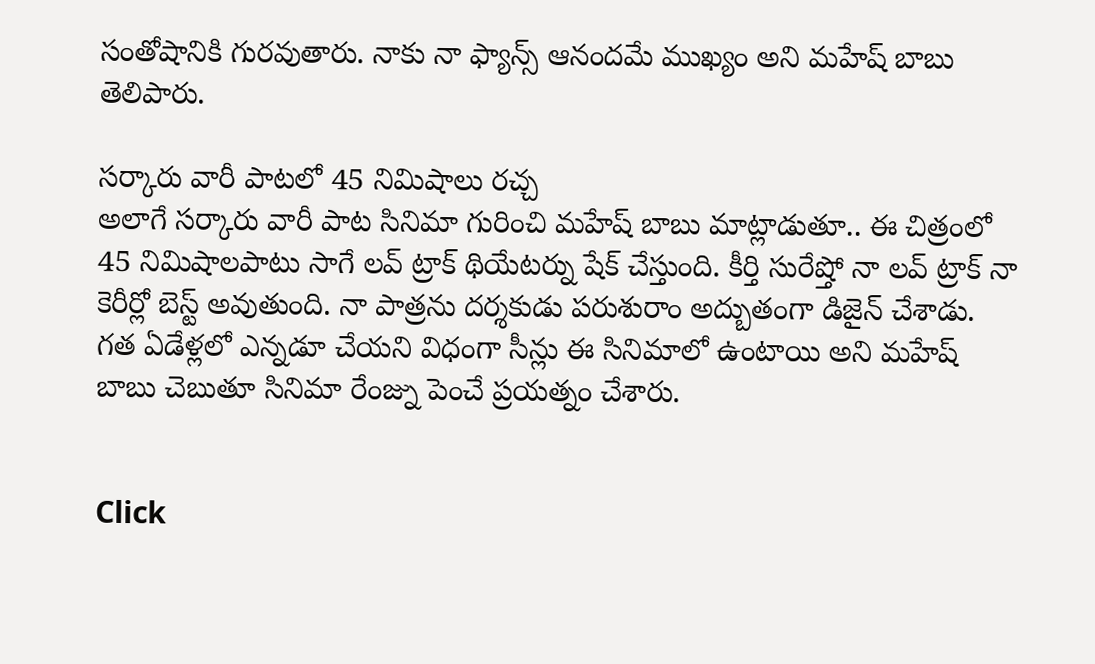సంతోషానికి గురవుతారు. నాకు నా ఫ్యాన్స్ ఆనందమే ముఖ్యం అని మహేష్ బాబు తెలిపారు.

సర్కారు వారీ పాటలో 45 నిమిషాలు రచ్చ
అలాగే సర్కారు వారీ పాట సినిమా గురించి మహేష్ బాబు మాట్లాడుతూ.. ఈ చిత్రంలో 45 నిమిషాలపాటు సాగే లవ్ ట్రాక్ థియేటర్ను షేక్ చేస్తుంది. కీర్తి సురేష్తో నా లవ్ ట్రాక్ నా కెరీర్లో బెస్ట్ అవుతుంది. నా పాత్రను దర్శకుడు పరుశురాం అద్బుతంగా డిజైన్ చేశాడు. గత ఏడేళ్లలో ఎన్నడూ చేయని విధంగా సీన్లు ఈ సినిమాలో ఉంటాయి అని మహేష్ బాబు చెబుతూ సినిమా రేంజ్ను పెంచే ప్రయత్నం చేశారు.


Click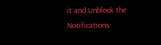it and Unblock the Notifications